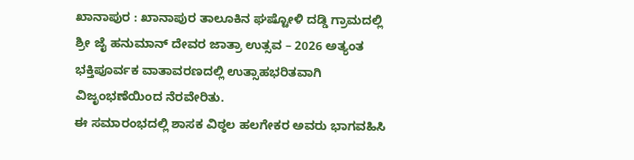ಖಾನಾಪುರ : ಖಾನಾಪುರ ತಾಲೂಕಿನ ಘಷ್ಟೋಳಿ ದಡ್ಡಿ ಗ್ರಾಮದಲ್ಲಿ ಶ್ರೀ ಜೈ ಹನುಮಾನ್ ದೇವರ ಜಾತ್ರಾ ಉತ್ಸವ – 2026 ಅತ್ಯಂತ ಭಕ್ತಿಪೂರ್ವಕ ವಾತಾವರಣದಲ್ಲಿ ಉತ್ಸಾಹಭರಿತವಾಗಿ ವಿಜೃಂಭಣೆಯಿಂದ ನೆರವೇರಿತು.
ಈ ಸಮಾರಂಭದಲ್ಲಿ ಶಾಸಕ ವಿಠ್ಠಲ ಹಲಗೇಕರ ಅವರು ಭಾಗವಹಿಸಿ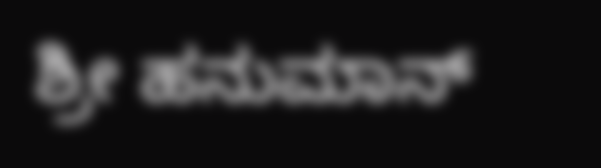ಶ್ರೀ ಹನುಮಾನ್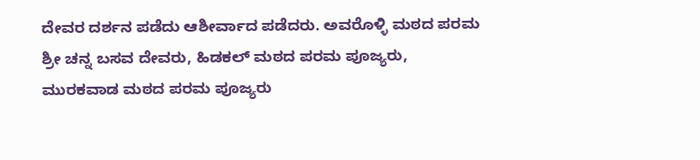ದೇವರ ದರ್ಶನ ಪಡೆದು ಆಶೀರ್ವಾದ ಪಡೆದರು. ಅವರೊಳ್ಳಿ ಮಠದ ಪರಮ ಶ್ರೀ ಚನ್ನ ಬಸವ ದೇವರು, ಹಿಡಕಲ್ ಮಠದ ಪರಮ ಪೂಜ್ಯರು, ಮುರಕವಾಡ ಮಠದ ಪರಮ ಪೂಜ್ಯರು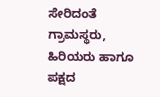ಸೇರಿದಂತೆ ಗ್ರಾಮಸ್ಥರು, ಹಿರಿಯರು ಹಾಗೂ ಪಕ್ಷದ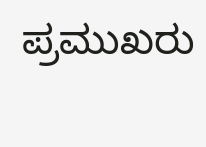ಪ್ರಮುಖರು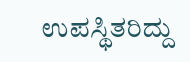ಉಪಸ್ಥಿತರಿದ್ದು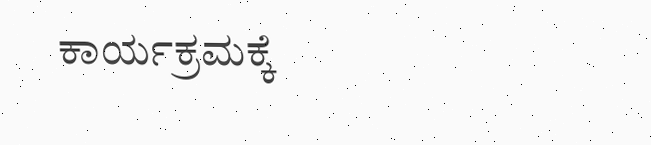ಕಾರ್ಯಕ್ರಮಕ್ಕೆ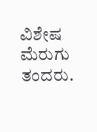ವಿಶೇಷ ಮೆರುಗು ತಂದರು.